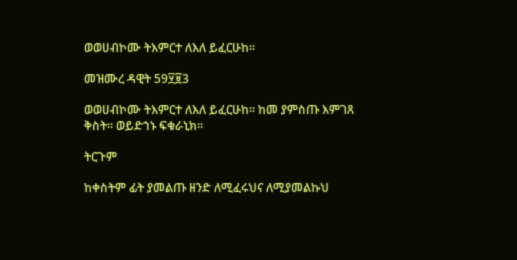ወወሀብኮሙ ትእምርተ ለእለ ይፈርሁከ።

መዝሙረ ዳዊት 59፶፱3

ወወሀብኮሙ ትእምርተ ለእለ ይፈርሁከ። ከመ ያምስጡ እምገጸ ቅስት። ወይድኀኑ ፍቁራኒክ።

ትርጉም

ከቀስትም ፊት ያመልጡ ዘንድ ለሚፈሩህና ለሚያመልኩህ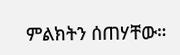ምልክትን ሰጠሃቸው።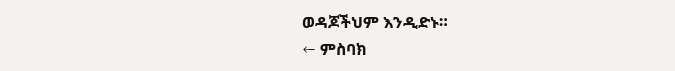ወዳጆችህም እንዲድኑ።
← ምስባክ